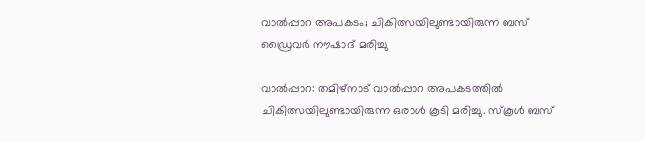വാൽപ്പാറ അപകടം; ചികിത്സയിലുണ്ടായിരുന്ന ബസ് ഡ്രൈവർ നൗഷാദ് മരിച്ചു

വാൽപ്പാറ: തമിഴ്‌നാട് വാൽപ്പാറ അപകടത്തിൽ ചികിത്സയിലുണ്ടായിരുന്ന ഒരാൾ കൂടി മരിച്ചു. സ്‌കൂൾ ബസ്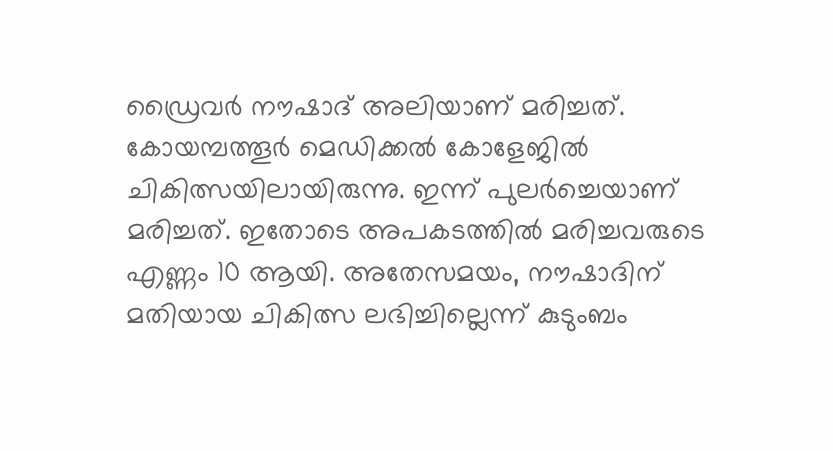ഡ്രൈവർ നൗഷാദ് അലിയാണ് മരിച്ചത്. കോയമ്പത്തൂർ മെഡിക്കൽ കോളേജിൽ ചികിത്സയിലായിരുന്നു. ഇന്ന് പുലർച്ചെയാണ് മരിച്ചത്. ഇതോടെ അപകടത്തിൽ മരിച്ചവരുടെ എണ്ണം 10 ആയി. അതേസമയം, നൗഷാദിന് മതിയായ ചികിത്സ ലഭിച്ചില്ലെന്ന് കുടുംബം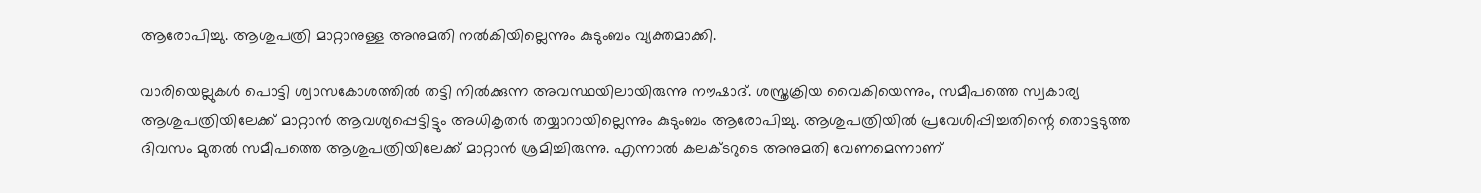ആരോപിച്ചു. ആശുപത്രി മാറ്റാനുള്ള അനുമതി നൽകിയില്ലെന്നും കുടുംബം വ്യക്തമാക്കി.

വാരിയെല്ലുകൾ പൊട്ടി ശ്വാസകോശത്തിൽ തട്ടി നിൽക്കുന്ന അവസ്ഥയിലായിരുന്നു നൗഷാദ്. ശസ്ത്രക്രിയ വൈകിയെന്നും, സമീപത്തെ സ്വകാര്യ ആശുപത്രിയിലേക്ക് മാറ്റാൻ ആവശ്യപ്പെട്ടിട്ടും അധികൃതർ തയ്യാറായില്ലെന്നും കുടുംബം ആരോപിച്ചു. ആശുപത്രിയിൽ പ്രവേശിപ്പിച്ചതിന്റെ തൊട്ടടുത്ത ദിവസം മുതൽ സമീപത്തെ ആശുപത്രിയിലേക്ക് മാറ്റാൻ ശ്രമിച്ചിരുന്നു. എന്നാൽ കലക്ടറുടെ അനുമതി വേണമെന്നാണ്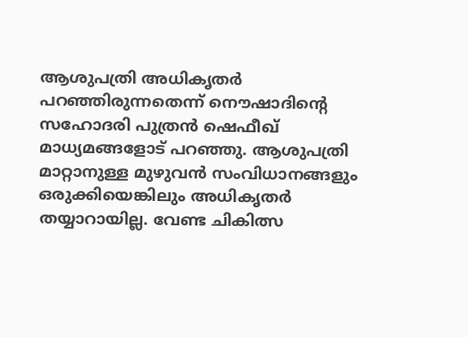ആശുപത്രി അധികൃതർ പറഞ്ഞിരുന്നതെന്ന് നൌഷാദിൻ്റെ സഹോദരി പുത്രൻ ഷെഫീഖ് മാധ്യമങ്ങളോട് പറഞ്ഞു. ആശുപത്രി മാറ്റാനുള്ള മുഴുവൻ സംവിധാനങ്ങളും ഒരുക്കിയെങ്കിലും അധികൃതർ തയ്യാറായില്ല. വേണ്ട ചികിത്സ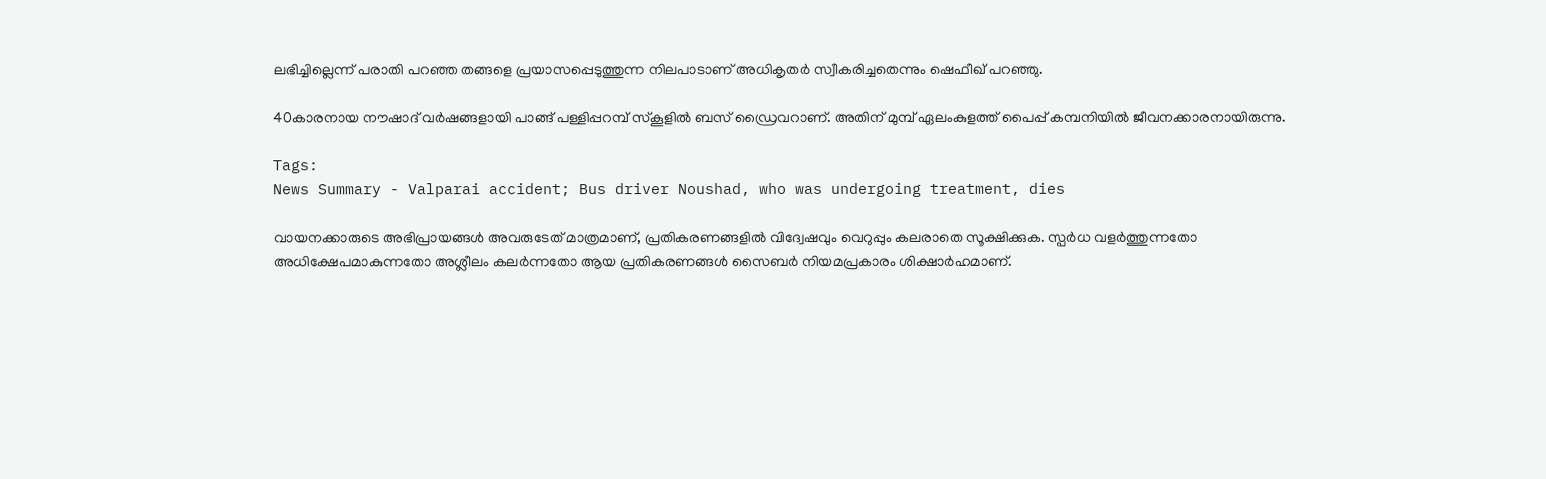ലഭിച്ചില്ലെന്ന് പരാതി പറഞ്ഞ തങ്ങളെ പ്രയാസപ്പെടുത്തുന്ന നിലപാടാണ് അധികൃതർ സ്വീകരിച്ചതെന്നും ഷെഫീഖ് പറഞ്ഞു.

40കാരനായ നൗഷാദ് വർഷങ്ങളായി പാങ്ങ് പള്ളിപ്പറമ്പ് സ്കൂളിൽ ബസ് ഡ്രൈവറാണ്. അതിന് മുമ്പ് ഏലംകുളത്ത് പൈപ്പ് കമ്പനിയിൽ ജീവനക്കാരനായിരുന്നു.

Tags:
News Summary - Valparai accident; Bus driver Noushad, who was undergoing treatment, dies

വായനക്കാരുടെ അഭിപ്രായങ്ങള്‍ അവരുടേത് മാത്രമാണ്, പ്രതികരണങ്ങളിൽ വിദ്വേഷവും വെറുപ്പും കലരാതെ സൂക്ഷിക്കുക. സ്പർധ വളർത്തുന്നതോ അധിക്ഷേപമാകുന്നതോ അശ്ലീലം കലർന്നതോ ആയ പ്രതികരണങ്ങൾ സൈബർ നിയമപ്രകാരം ശിക്ഷാർഹമാണ്.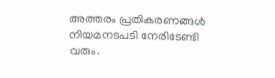അത്തരം പ്രതികരണങ്ങൾ നിയമനടപടി നേരിടേണ്ടി വരും.